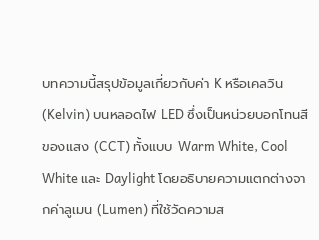บทความนี้สรุปข้อมูลเกี่ยวกับค่า K หรือเคลวิน (Kelvin) บนหลอดไฟ LED ซึ่งเป็นหน่วยบอกโทนสีของแสง (CCT) ทั้งแบบ Warm White, Cool White และ Daylight โดยอธิบายความแตกต่างจากค่าลูเมน (Lumen) ที่ใช้วัดความส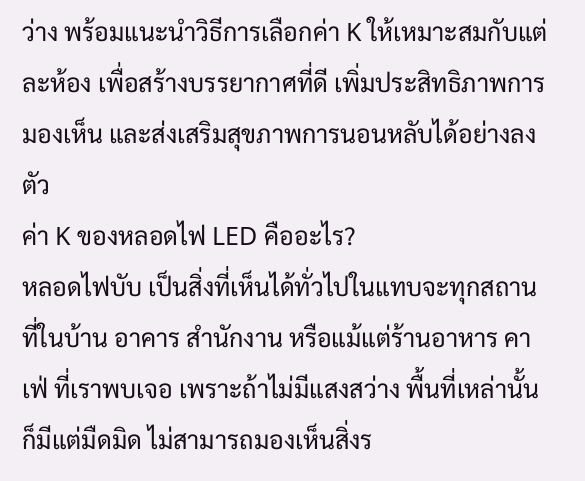ว่าง พร้อมแนะนำวิธีการเลือกค่า K ให้เหมาะสมกับแต่ละห้อง เพื่อสร้างบรรยากาศที่ดี เพิ่มประสิทธิภาพการมองเห็น และส่งเสริมสุขภาพการนอนหลับได้อย่างลงตัว
ค่า K ของหลอดไฟ LED คืออะไร?
หลอดไฟบับ เป็นสิ่งที่เห็นได้ทั่วไปในแทบจะทุกสถานที่ในบ้าน อาคาร สำนักงาน หรือแม้แต่ร้านอาหาร คาเฟ่ ที่เราพบเจอ เพราะถ้าไม่มีแสงสว่าง พื้นที่เหล่านั้นก็มีแต่มืดมิด ไม่สามารถมองเห็นสิ่งร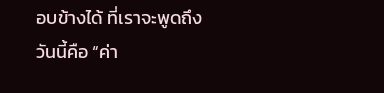อบข้างได้ ที่เราจะพูดถึงวันนี้คือ “ค่า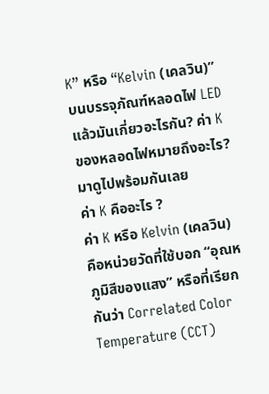K” หรือ “Kelvin (เคลวิน)” บนบรรจุภัณฑ์หลอดไฟ LED แล้วมันเกี่ยวอะไรกัน? ค่า K ของหลอดไฟหมายถึงอะไร? มาดูไปพร้อมกันเลย
ค่า K คืออะไร ?
ค่า K หรือ Kelvin (เคลวิน) คือหน่วยวัดที่ใช้บอก “อุณหภูมิสีของแสง” หรือที่เรียกกันว่า Correlated Color Temperature (CCT)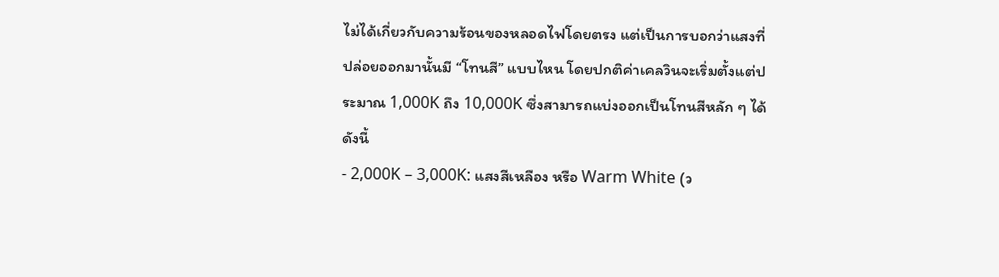ไม่ได้เกี่ยวกับความร้อนของหลอดไฟโดยตรง แต่เป็นการบอกว่าแสงที่ปล่อยออกมานั้นมี “โทนสี” แบบไหน โดยปกติค่าเคลวินจะเริ่มตั้งแต่ประมาณ 1,000K ถึง 10,000K ซึ่งสามารถแบ่งออกเป็นโทนสีหลัก ๆ ได้ดังนี้
- 2,000K – 3,000K: แสงสีเหลือง หรือ Warm White (ว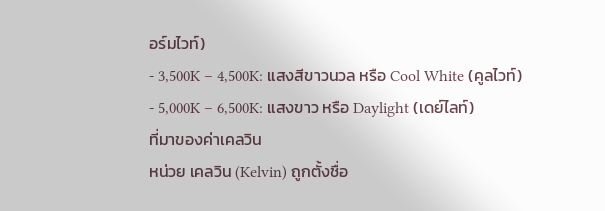อร์มไวท์)
- 3,500K – 4,500K: แสงสีขาวนวล หรือ Cool White (คูลไวท์)
- 5,000K – 6,500K: แสงขาว หรือ Daylight (เดย์ไลท์)
ที่มาของค่าเคลวิน
หน่วย เคลวิน (Kelvin) ถูกตั้งชื่อ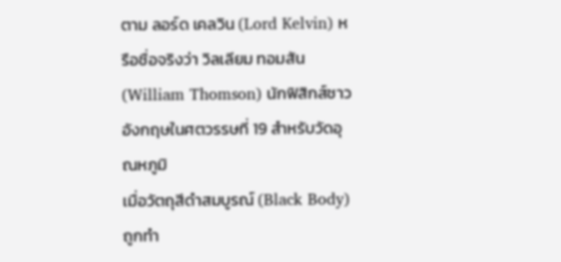ตาม ลอร์ด เคลวิน (Lord Kelvin) หรือชื่อจริงว่า วิลเลียม ทอมสัน (William Thomson) นักฟิสิกส์ชาวอังกฤษในศตวรรษที่ 19 สำหรับวัดอุณหภูมิ
เมื่อวัตถุสีดำสมบูรณ์ (Black Body) ถูกทำ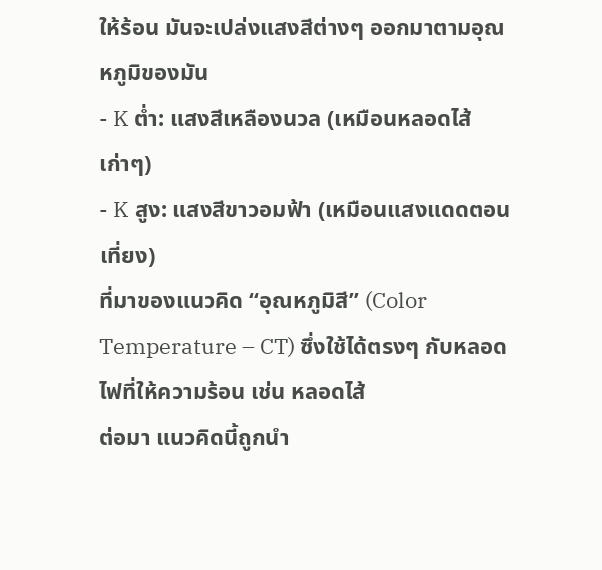ให้ร้อน มันจะเปล่งแสงสีต่างๆ ออกมาตามอุณหภูมิของมัน
- K ต่ำ: แสงสีเหลืองนวล (เหมือนหลอดไส้เก่าๆ)
- K สูง: แสงสีขาวอมฟ้า (เหมือนแสงแดดตอนเที่ยง)
ที่มาของแนวคิด “อุณหภูมิสี” (Color Temperature – CT) ซึ่งใช้ได้ตรงๆ กับหลอดไฟที่ให้ความร้อน เช่น หลอดไส้
ต่อมา แนวคิดนี้ถูกนำ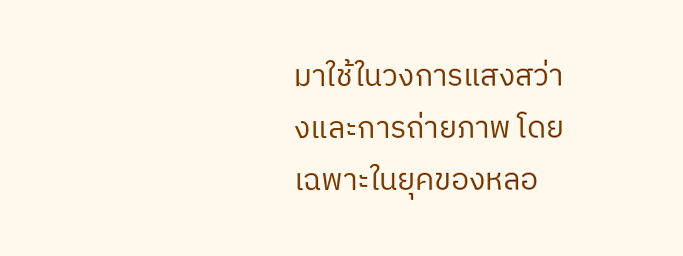มาใช้ในวงการแสงสว่างและการถ่ายภาพ โดยเฉพาะในยุคของหลอ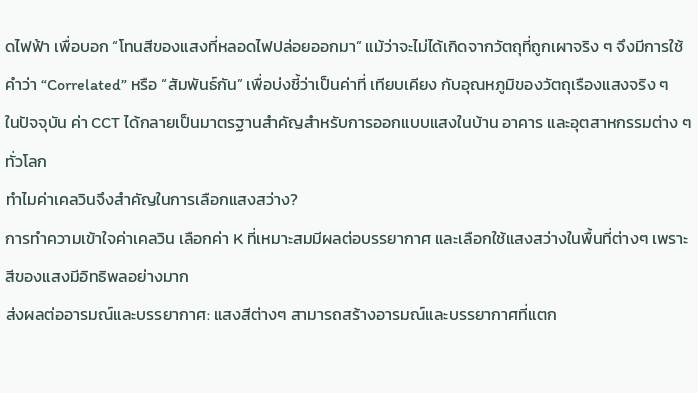ดไฟฟ้า เพื่อบอก “โทนสีของแสงที่หลอดไฟปล่อยออกมา” แม้ว่าจะไม่ได้เกิดจากวัตถุที่ถูกเผาจริง ๆ จึงมีการใช้คำว่า “Correlated” หรือ “สัมพันธ์กัน” เพื่อบ่งชี้ว่าเป็นค่าที่ เทียบเคียง กับอุณหภูมิของวัตถุเรืองแสงจริง ๆ
ในปัจจุบัน ค่า CCT ได้กลายเป็นมาตรฐานสำคัญสำหรับการออกแบบแสงในบ้าน อาคาร และอุตสาหกรรมต่าง ๆ ทั่วโลก
ทำไมค่าเคลวินจึงสำคัญในการเลือกแสงสว่าง?
การทำความเข้าใจค่าเคลวิน เลือกค่า K ที่เหมาะสมมีผลต่อบรรยากาศ และเลือกใช้แสงสว่างในพื้นที่ต่างๆ เพราะสีของแสงมีอิทธิพลอย่างมาก
ส่งผลต่ออารมณ์และบรรยากาศ: แสงสีต่างๆ สามารถสร้างอารมณ์และบรรยากาศที่แตก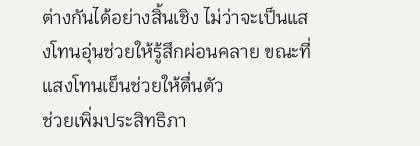ต่างกันได้อย่างสิ้นเชิง ไม่ว่าจะเป็นแสงโทนอุ่นช่วยให้รู้สึกผ่อนคลาย ขณะที่แสงโทนเย็นช่วยให้ตื่นตัว
ช่วยเพิ่มประสิทธิภา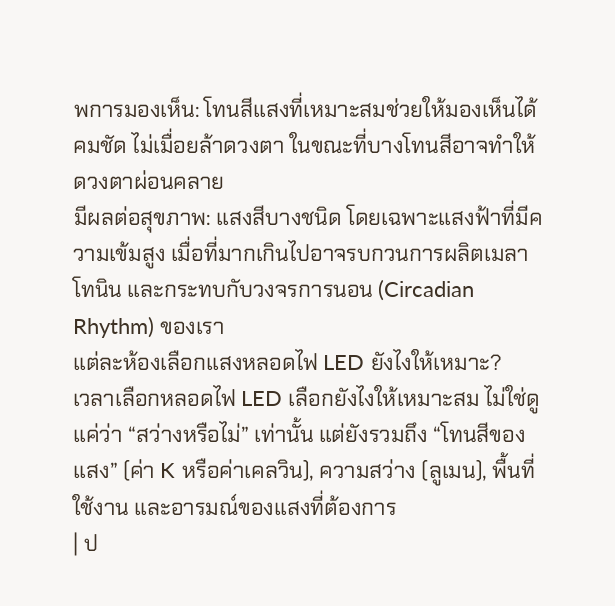พการมองเห็น: โทนสีแสงที่เหมาะสมช่วยให้มองเห็นได้คมชัด ไม่เมื่อยล้าดวงตา ในขณะที่บางโทนสีอาจทำให้ดวงตาผ่อนคลาย
มีผลต่อสุขภาพ: แสงสีบางชนิด โดยเฉพาะแสงฟ้าที่มีความเข้มสูง เมื่อที่มากเกินไปอาจรบกวนการผลิตเมลาโทนิน และกระทบกับวงจรการนอน (Circadian Rhythm) ของเรา
แต่ละห้องเลือกแสงหลอดไฟ LED ยังไงให้เหมาะ?
เวลาเลือกหลอดไฟ LED เลือกยังไงให้เหมาะสม ไม่ใช่ดูแค่ว่า “สว่างหรือไม่” เท่านั้น แต่ยังรวมถึง “โทนสีของแสง” (ค่า K หรือค่าเคลวิน), ความสว่าง (ลูเมน), พื้นที่ใช้งาน และอารมณ์ของแสงที่ต้องการ
| ป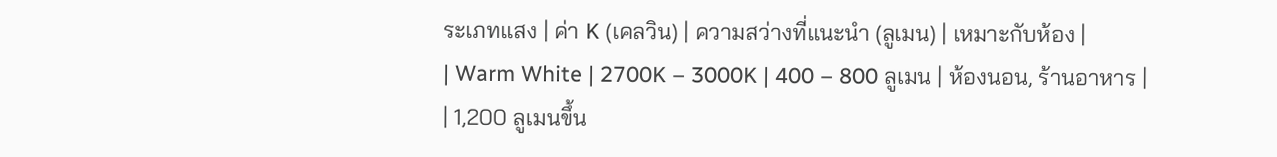ระเภทแสง | ค่า K (เคลวิน) | ความสว่างที่แนะนำ (ลูเมน) | เหมาะกับห้อง |
| Warm White | 2700K – 3000K | 400 – 800 ลูเมน | ห้องนอน, ร้านอาหาร |
| 1,200 ลูเมนขึ้น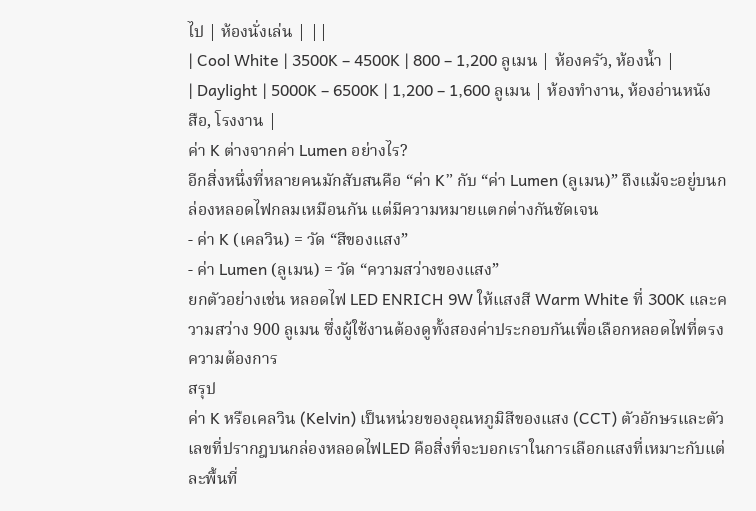ไป | ห้องนั่งเล่น | ||
| Cool White | 3500K – 4500K | 800 – 1,200 ลูเมน | ห้องครัว, ห้องน้ำ |
| Daylight | 5000K – 6500K | 1,200 – 1,600 ลูเมน | ห้องทำงาน, ห้องอ่านหนังสือ, โรงงาน |
ค่า K ต่างจากค่า Lumen อย่างไร?
อีกสิ่งหนึ่งที่หลายคนมักสับสนคือ “ค่า K” กับ “ค่า Lumen (ลูเมน)” ถึงแม้จะอยู่บนกล่องหลอดไฟกลมเหมือนกัน แต่มีความหมายแตกต่างกันชัดเจน
- ค่า K (เคลวิน) = วัด “สีของแสง”
- ค่า Lumen (ลูเมน) = วัด “ความสว่างของแสง”
ยกตัวอย่างเช่น หลอดไฟ LED ENRICH 9W ให้แสงสี Warm White ที่ 300K และความสว่าง 900 ลูเมน ซึ่งผู้ใช้งานต้องดูทั้งสองค่าประกอบกันเพื่อเลือกหลอดไฟที่ตรงความต้องการ
สรุป
ค่า K หรือเคลวิน (Kelvin) เป็นหน่วยของอุณหภูมิสีของแสง (CCT) ตัวอักษรและตัวเลขที่ปรากฎบนกล่องหลอดไฟLED คือสิ่งที่จะบอกเราในการเลือกแสงที่เหมาะกับแต่ละพื้นที่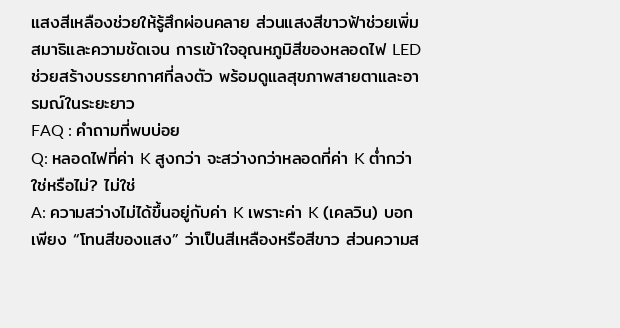แสงสีเหลืองช่วยให้รู้สึกผ่อนคลาย ส่วนแสงสีขาวฟ้าช่วยเพิ่มสมาธิและความชัดเจน การเข้าใจอุณหภูมิสีของหลอดไฟ LED ช่วยสร้างบรรยากาศที่ลงตัว พร้อมดูแลสุขภาพสายตาและอารมณ์ในระยะยาว
FAQ : คำถามที่พบบ่อย
Q: หลอดไฟที่ค่า K สูงกว่า จะสว่างกว่าหลอดที่ค่า K ต่ำกว่าใช่หรือไม่? ไม่ใช่
A: ความสว่างไม่ได้ขึ้นอยู่กับค่า K เพราะค่า K (เคลวิน) บอกเพียง “โทนสีของแสง” ว่าเป็นสีเหลืองหรือสีขาว ส่วนความส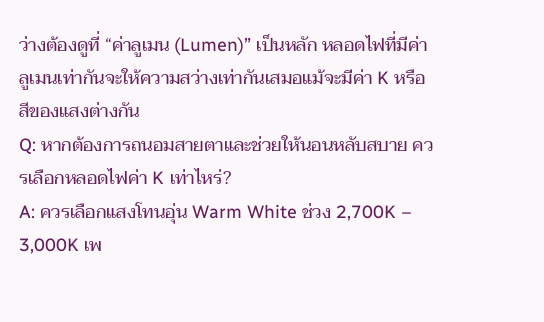ว่างต้องดูที่ “ค่าลูเมน (Lumen)” เป็นหลัก หลอดไฟที่มีค่าลูเมนเท่ากันจะให้ความสว่างเท่ากันเสมอแม้จะมีค่า K หรือสีของแสงต่างกัน
Q: หากต้องการถนอมสายตาและช่วยให้นอนหลับสบาย ควรเลือกหลอดไฟค่า K เท่าไหร่?
A: ควรเลือกแสงโทนอุ่น Warm White ช่วง 2,700K – 3,000K เพ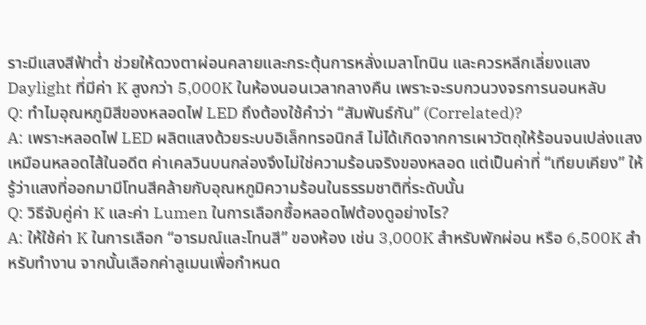ราะมีแสงสีฟ้าต่ำ ช่วยให้ดวงตาผ่อนคลายและกระตุ้นการหลั่งเมลาโทนิน และควรหลีกเลี่ยงแสง Daylight ที่มีค่า K สูงกว่า 5,000K ในห้องนอนเวลากลางคืน เพราะจะรบกวนวงจรการนอนหลับ
Q: ทำไมอุณหภูมิสีของหลอดไฟ LED ถึงต้องใช้คำว่า “สัมพันธ์กัน” (Correlated)?
A: เพราะหลอดไฟ LED ผลิตแสงด้วยระบบอิเล็กทรอนิกส์ ไม่ได้เกิดจากการเผาวัตถุให้ร้อนจนเปล่งแสงเหมือนหลอดไส้ในอดีต ค่าเคลวินบนกล่องจึงไม่ใช่ความร้อนจริงของหลอด แต่เป็นค่าที่ “เทียบเคียง” ให้รู้ว่าแสงที่ออกมามีโทนสีคล้ายกับอุณหภูมิความร้อนในธรรมชาติที่ระดับนั้น
Q: วิธีจับคู่ค่า K และค่า Lumen ในการเลือกซื้อหลอดไฟต้องดูอย่างไร?
A: ให้ใช้ค่า K ในการเลือก “อารมณ์และโทนสี” ของห้อง เช่น 3,000K สำหรับพักผ่อน หรือ 6,500K สำหรับทำงาน จากนั้นเลือกค่าลูเมนเพื่อกำหนด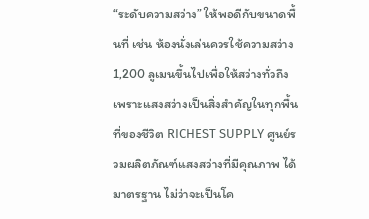“ระดับความสว่าง” ให้พอดีกับขนาดพื้นที่ เช่น ห้องนั่งเล่นควรใช้ความสว่าง 1,200 ลูเมนขึ้นไปเพื่อให้สว่างทั่วถึง
เพราะแสงสว่างเป็นสิ่งสำคัญในทุกพื้นที่ของชีวิต RICHEST SUPPLY ศูนย์รวมผลิตภัณฑ์แสงสว่างที่มีคุณภาพ ได้มาตรฐาน ไม่ว่าจะเป็นโค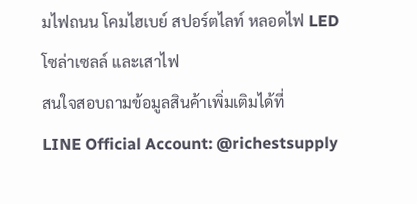มไฟถนน โคมไฮเบย์ สปอร์ตไลท์ หลอดไฟ LED โซล่าเซลล์ และเสาไฟ
สนใจสอบถามข้อมูลสินค้าเพิ่มเติมได้ที่
LINE Official Account: @richestsupply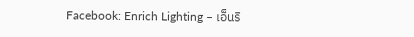Facebook: Enrich Lighting – เอ็นริ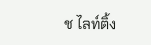ช ไลท์ติ้ง